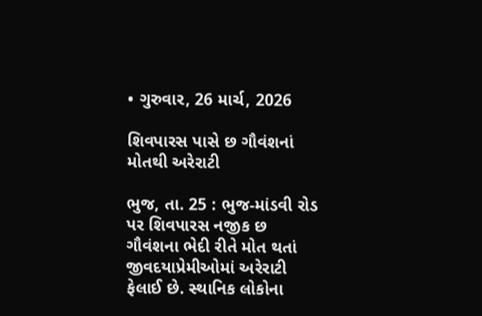• ગુરુવાર, 26 માર્ચ, 2026

શિવપારસ પાસે છ ગૌવંશનાં મોતથી અરેરાટી

ભુજ, તા. 25 : ભુજ-માંડવી રોડ પર શિવપારસ નજીક છ ગૌવંશના ભેદી રીતે મોત થતાં જીવદયાપ્રેમીઓમાં અરેરાટી ફેલાઈ છે. સ્થાનિક લોકોના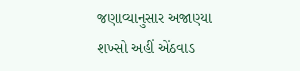જણાવ્યાનુસાર અજાણ્યા શખ્સો અહીં એંઠવાડ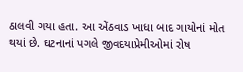ઠાલવી ગયા હતા. આ એંઠવાડ ખાધા બાદ ગાયોનાં મોત થયાં છે. ઘટનાનાં પગલે જીવદયાપ્રેમીઓમાં રોષ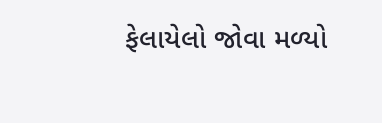ફેલાયેલો જોવા મળ્યો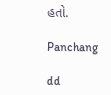હતો.

Panchang

dd